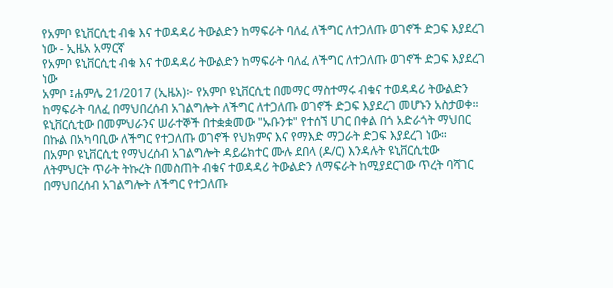የአምቦ ዩኒቨርሲቲ ብቁ እና ተወዳዳሪ ትውልድን ከማፍራት ባለፈ ለችግር ለተጋለጡ ወገኖች ድጋፍ እያደረገ ነው - ኢዜአ አማርኛ
የአምቦ ዩኒቨርሲቲ ብቁ እና ተወዳዳሪ ትውልድን ከማፍራት ባለፈ ለችግር ለተጋለጡ ወገኖች ድጋፍ እያደረገ ነው
አምቦ ፤ሐምሌ 21/2017 (ኢዜአ)፦ የአምቦ ዩኒቨርሲቲ በመማር ማስተማሩ ብቁና ተወዳዳሪ ትውልድን ከማፍራት ባለፈ በማህበረሰብ አገልግሎት ለችግር ለተጋለጡ ወገኖች ድጋፍ እያደረገ መሆኑን አስታወቀ።
ዩኒቨርሲቲው በመምህራንና ሠራተኞች በተቋቋመው "ኡቡንቱ" የተሰኘ ሀገር በቀል በጎ አድራጎት ማህበር በኩል በአካባቢው ለችግር የተጋለጡ ወገኖች የህክምና እና የማእድ ማጋራት ድጋፍ እያደረገ ነው።
በአምቦ ዩኒቨርሲቲ የማህረሰብ አገልግሎት ዳይሬክተር ሙሉ ደበላ (ዶ/ር) እንዳሉት ዩኒቨርሲቲው ለትምህርት ጥራት ትኩረት በመስጠት ብቁና ተወዳዳሪ ትውልድን ለማፍራት ከሚያደርገው ጥረት ባሻገር በማህበረሰብ አገልግሎት ለችግር የተጋለጡ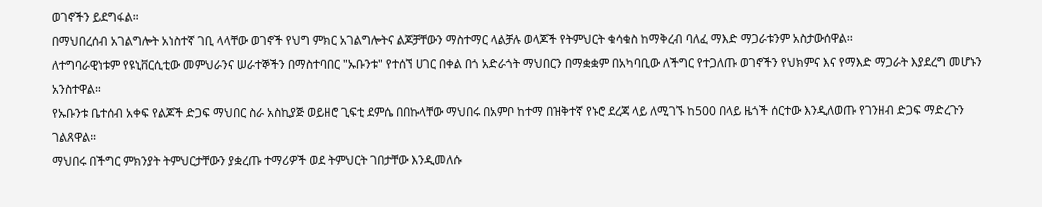ወገኖችን ይደግፋል።
በማህበረሰብ አገልግሎት አነስተኛ ገቢ ላላቸው ወገኖች የህግ ምክር አገልግሎትና ልጆቻቸውን ማስተማር ላልቻሉ ወላጆች የትምህርት ቁሳቁስ ከማቅረብ ባለፈ ማእድ ማጋራቱንም አስታውሰዋል፡፡
ለተግባራዊነቱም የዩኒቨርሲቲው መምህራንና ሠራተኞችን በማስተባበር "ኡቡንቱ" የተሰኘ ሀገር በቀል በጎ አድራጎት ማህበርን በማቋቋም በአካባቢው ለችግር የተጋለጡ ወገኖችን የህክምና እና የማእድ ማጋራት እያደረግ መሆኑን አንስተዋል።
የኡቡንቱ ቤተሰብ አቀፍ የልጆች ድጋፍ ማህበር ስራ አስኪያጅ ወይዘሮ ጊፍቲ ደምሴ በበኩላቸው ማህበሩ በአምቦ ከተማ በዝቅተኛ የኑሮ ደረጃ ላይ ለሚገኙ ከ500 በላይ ዜጎች ሰርተው እንዲለወጡ የገንዘብ ድጋፍ ማድረጉን ገልጸዋል።
ማህበሩ በችግር ምክንያት ትምህርታቸውን ያቋረጡ ተማሪዎች ወደ ትምህርት ገበታቸው እንዲመለሱ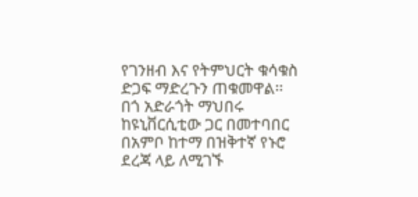የገንዘብ እና የትምህርት ቁሳቁስ ድጋፍ ማድረጉን ጠቁመዋል፡፡
በጎ አድራጎት ማህበሩ ከዩኒቨርሲቲው ጋር በመተባበር በአምቦ ከተማ በዝቅተኛ የኑሮ ደረጃ ላይ ለሚገኙ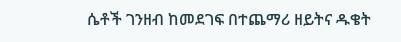ሴቶች ገንዘብ ከመደገፍ በተጨማሪ ዘይትና ዱቄት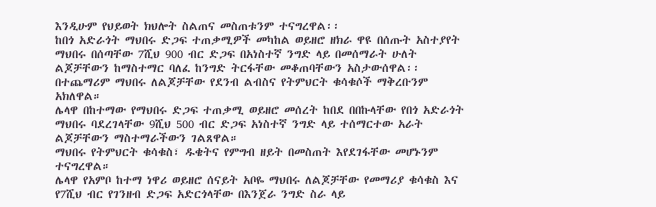እንዲሁም የህይወት ክህሎት ስልጠና መስጠቱንም ተናግረዋል፡፡
ከበጎ አድራጎት ማህበሩ ድጋፍ ተጠቃሚዎች መካከል ወይዘሮ ዘክራ ዋዩ በሰጡት አስተያየት ማህበሩ በሰጣቸው 7ሺህ 900 ብር ድጋፍ በአነስተኛ ንግድ ላይ በመሰማራት ሁለት ልጆቻቸውን ከማስተማር ባለፈ ከንግድ ትርፋቸው መቆጠባቸውን አስታውሰዋል፡፡
በተጨማሪም ማህበሩ ለልጆቻቸው የደንብ ልብስና የትምህርት ቁሳቁሶች ማቅረቡንም አክለዋል።
ሌላዋ በከተማው የማህበሩ ድጋፍ ተጠቃሚ ወይዘሮ መሰረት ከበደ በበኩላቸው የበጎ አድራጎት ማህበሩ ባደረገላቸው 9ሺህ 500 ብር ድጋፍ አነስተኛ ንግድ ላይ ተሰማርተው አራት ልጆቻቸውን ማስተማራችውን ገልጸዋል።
ማህበሩ የትምህርት ቁሳቁስ፣ ዱቄትና የምግብ ዘይት በመስጠት እየደገፋቸው መሆኑንም ተናግረዋል።
ሌላዋ የአምቦ ከተማ ነዋሪ ወይዘሮ ሰናይት አቦዬ ማህበሩ ለልጆቻቸው የመማሪያ ቁሳቁስ እና የ7ሺህ ብር የገንዘብ ድጋፍ አድርጎላቸው በእንጀራ ንግድ ስራ ላይ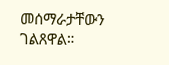መሰማራታቸውን ገልጸዋል።